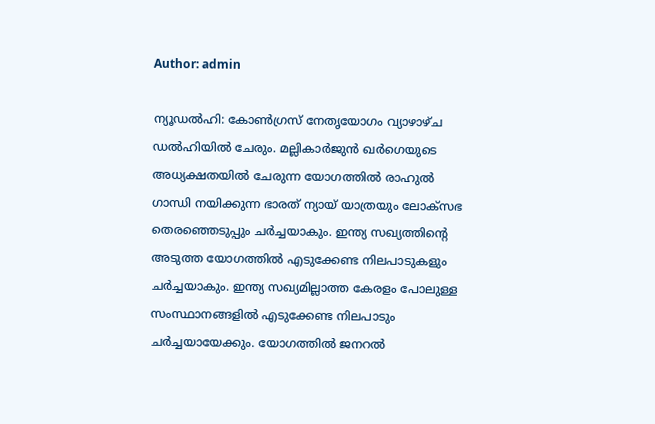Author: admin

ന്യൂഡല്‍ഹി: കോണ്‍ഗ്രസ് നേതൃയോഗം വ്യാഴാഴ്ച ഡല്‍ഹിയില്‍ ചേരും. മല്ലികാര്‍ജുന്‍ ഖര്‍ഗെയുടെ അധ്യക്ഷതയില്‍ ചേരുന്ന യോഗത്തില്‍ രാഹുല്‍ ഗാന്ധി നയിക്കുന്ന ഭാരത് ന്യായ് യാത്രയും ലോക്‌സഭ തെരഞ്ഞെടുപ്പും ചര്‍ച്ചയാകും. ഇന്ത്യ സഖ്യത്തിന്‍റെ അടുത്ത യോഗത്തില്‍ എടുക്കേണ്ട നിലപാടുകളും ചര്‍ച്ചയാകും. ഇന്ത്യ സഖ്യമില്ലാത്ത കേരളം പോലുള്ള സംസ്ഥാനങ്ങളില്‍ എടുക്കേണ്ട നിലപാടും ചര്‍ച്ചയായേക്കും. യോഗത്തില്‍ ജനറല്‍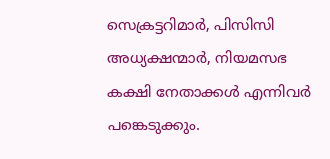സെക്രട്ടറിമാര്‍, പിസിസി അധ്യക്ഷന്മാര്‍, നിയമസഭ കക്ഷി നേതാക്കള്‍ എന്നിവര്‍ പങ്കെടുക്കും.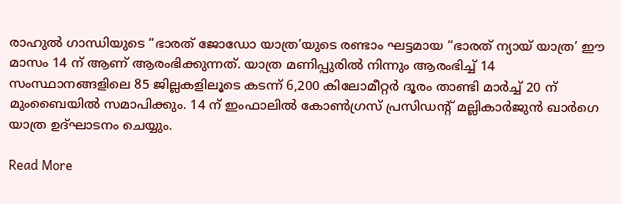രാഹുല്‍ ഗാന്ധിയുടെ “ഭാരത് ജോഡോ യാത്ര’യുടെ രണ്ടാം ഘട്ടമായ “ഭാരത് ന്യായ് യാത്ര’ ഈ മാസം 14 ന് ആണ് ആരംഭിക്കുന്നത്. യാത്ര മണിപ്പുരില്‍ നിന്നും ആരംഭിച്ച് 14 സംസ്ഥാനങ്ങളിലെ 85 ജില്ലകളിലൂടെ കടന്ന് 6,200 കിലോമീറ്റര്‍ ദൂരം താണ്ടി മാര്‍ച്ച് 20 ന് മുംബൈയില്‍ സമാപിക്കും. 14 ന് ഇംഫാലില്‍ കോണ്‍ഗ്രസ് പ്രസിഡന്‍റ് മല്ലികാര്‍ജുന്‍ ഖാര്‍ഗെ യാത്ര ഉദ്ഘാടനം ചെയ്യും.

Read More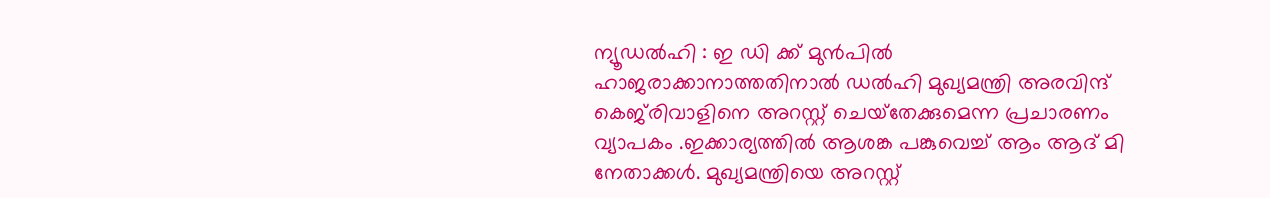ന്യൂഡൽഹി : ഇ ഡി ക്ക് മുൻപിൽ ഹാജരാക്കാനാത്തതിനാൽ ഡൽഹി മുഖ്യമന്ത്രി അരവിന്ദ് കെജ്‌രിവാളിനെ അറസ്റ്റ് ചെയ്‌തേക്കുമെന്ന പ്രചാരണം വ്യാപകം .ഇക്കാര്യത്തിൽ ആശങ്ക പങ്കുവെച്ച് ആം ആദ് മി നേതാക്കൾ. മുഖ്യമന്ത്രിയെ അറസ്റ്റ്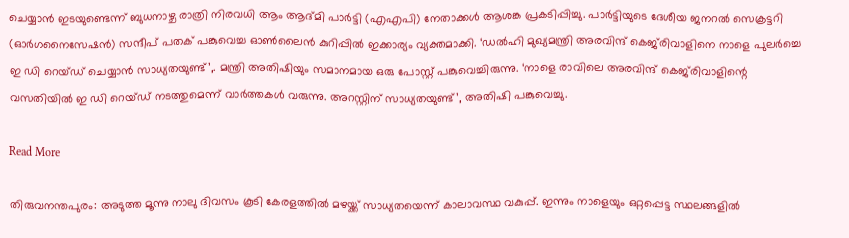ചെയ്യാൻ ഇടയുണ്ടെന്ന് ബുധനാഴ്ച രാത്രി നിരവധി ആം ആദ്മി പാർട്ടി (എഎപി) നേതാക്കൾ ആശങ്ക പ്രകടിപ്പിച്ചു. പാർട്ടിയുടെ ദേശീയ ജനറൽ സെക്രട്ടറി (ഓർഗനൈസേഷൻ) സന്ദീപ് പതക് പങ്കുവെച്ച ഓൺലൈൻ കുറിപ്പിൽ ഇക്കാര്യം വ്യക്തമാക്കി. ‘ഡൽഹി മുഖ്യമന്ത്രി അരവിന്ദ് കെജ്‌രിവാളിനെ നാളെ പുലർച്ചെ ഇ ഡി റെയ്ഡ് ചെയ്യാൻ സാധ്യതയുണ്ട്’,. മന്ത്രി അതിഷിയും സമാനമായ ഒരു പോസ്റ്റ് പങ്കുവെച്ചിരുന്നു. ‘നാളെ രാവിലെ അരവിന്ദ് കെജ്‌രിവാളിന്റെ വസതിയിൽ ഇ ഡി റെയ്ഡ് നടത്തുമെന്ന് വാർത്തകൾ വരുന്നു. അറസ്റ്റിന് സാധ്യതയുണ്ട്’, അതിഷി പങ്കുവെച്ചു.

Read More

തിരുവനന്തപുരം: അടുത്ത മൂന്നു നാലു ദിവസം കൂടി കേരളത്തില്‍ മഴയ്ക്ക് സാധ്യതയെന്ന് കാലാവസ്ഥ വകുപ്പ്. ഇന്നും നാളെയും ഒറ്റപ്പെട്ട സ്ഥലങ്ങളില്‍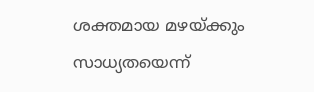ശക്തമായ മഴയ്ക്കും സാധ്യതയെന്ന്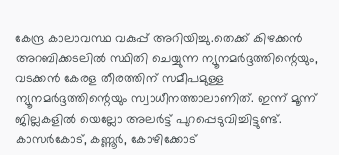കേന്ദ്ര കാലാവസ്ഥ വകുപ്പ് അറിയിച്ചു.തെക്ക് കിഴക്കന്‍ അറബിക്കടലില്‍ സ്ഥിതി ചെയ്യുന്ന ന്യൂനമര്‍ദ്ദത്തിന്റെയും, വടക്കന്‍ കേരള തീരത്തിന് സമീപമുള്ള ന്യൂനമര്‍ദ്ദത്തിന്റെയും സ്വാധീനത്താലാണിത്. ഇന്ന് മൂന്ന് ജില്ലകളില്‍ യെല്ലോ അലര്‍ട്ട് പുറപ്പെടുവിച്ചിട്ടുണ്ട്. കാസര്‍കോട്, കണ്ണൂര്‍, കോഴിക്കോട്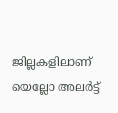ജില്ലകളിലാണ് യെല്ലോ അലര്‍ട്ട്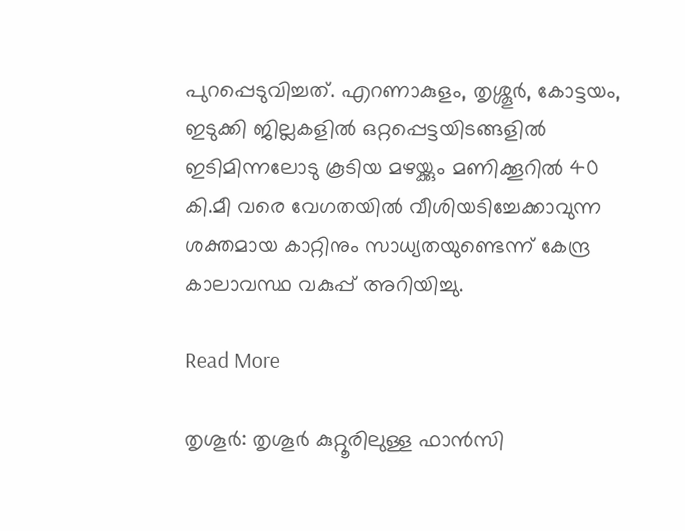പുറപ്പെടുവിച്ചത്. എറണാകുളം, തൃശ്ശൂര്‍, കോട്ടയം, ഇടുക്കി ജില്ലകളില്‍ ഒറ്റപ്പെട്ടയിടങ്ങളില്‍ ഇടിമിന്നലോടു കൂടിയ മഴയ്ക്കും മണിക്കൂറില്‍ 40 കി.മീ വരെ വേഗതയില്‍ വീശിയടിച്ചേക്കാവുന്ന ശക്തമായ കാറ്റിനും സാധ്യതയുണ്ടെന്ന് കേന്ദ്ര കാലാവസ്ഥ വകുപ്പ് അറിയിച്ചു.

Read More

തൃശൂർ: തൃശൂർ കുറ്റൂരിലുള്ള ഫാൻസി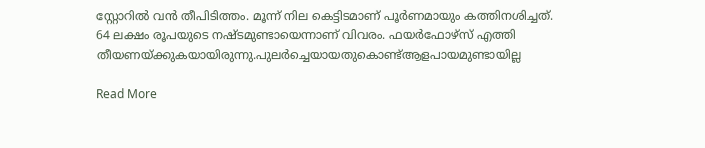സ്റ്റോറിൽ വൻ തീപിടിത്തം. മൂന്ന് നില കെട്ടിടമാണ് പൂർണമായും കത്തിനശിച്ചത്. 64 ലക്ഷം രൂപയുടെ നഷ്ടമുണ്ടായെന്നാണ് വിവരം. ഫയർഫോഴ്സ് എത്തി തീയണയ്ക്കുകയായിരുന്നു.പുലർച്ചെയായതുകൊണ്ട്ആളപായമുണ്ടായില്ല

Read More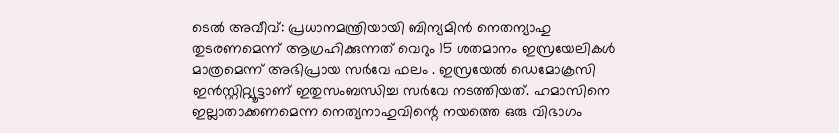ടെല്‍ അവീവ്: പ്രധാനമന്ത്രിയായി ബിന്യമിന്‍ നെതന്യാഹു തുടരണമെന്ന് ആഗ്രഹിക്കുന്നത് വെറും 15 ശതമാനം ഇസ്രയേലികള്‍ മാത്രമെന്ന് അഭിപ്രായ സര്‍വേ ഫലം . ഇസ്രയേൽ ഡെമോക്രസി ഇന്‍സ്റ്റിറ്റ്യൂട്ടാണ് ഇതുസംബന്ധിച്ച സര്‍വേ നടത്തിയത്. ഹമാസിനെ ഇല്ലാതാക്കണമെന്ന നെത്യനാഹുവിന്റെ നയത്തെ ഒരു വിഭാഗം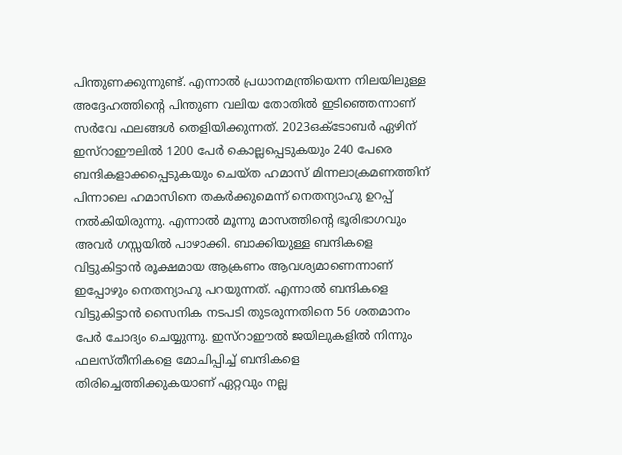പിന്തുണക്കുന്നുണ്ട്. എന്നാല്‍ പ്രധാനമന്ത്രിയെന്ന നിലയിലുള്ള അദ്ദേഹത്തിന്റെ പിന്തുണ വലിയ തോതില്‍ ഇടിഞ്ഞെന്നാണ് സര്‍വേ ഫലങ്ങള്‍ തെളിയിക്കുന്നത്. 2023ഒക്‌ടോബര്‍ ഏഴിന് ഇസ്‌റാഈലില്‍ 1200 പേര്‍ കൊല്ലപ്പെടുകയും 240 പേരെ ബന്ദികളാക്കപ്പെടുകയും ചെയ്ത ഹമാസ് മിന്നലാക്രമണത്തിന് പിന്നാലെ ഹമാസിനെ തകര്‍ക്കുമെന്ന് നെതന്യാഹു ഉറപ്പ് നല്‍കിയിരുന്നു. എന്നാല്‍ മൂന്നു മാസത്തിന്റെ ഭൂരിഭാഗവും അവര്‍ ഗസ്സയില്‍ പാഴാക്കി. ബാക്കിയുള്ള ബന്ദികളെ വിട്ടുകിട്ടാന്‍ രൂക്ഷമായ ആക്രണം ആവശ്യമാണെന്നാണ് ഇപ്പോഴും നെതന്യാഹു പറയുന്നത്. എന്നാല്‍ ബന്ദികളെ വിട്ടുകിട്ടാന്‍ സൈനിക നടപടി തുടരുന്നതിനെ 56 ശതമാനം പേര്‍ ചോദ്യം ചെയ്യുന്നു. ഇസ്‌റാഈല്‍ ജയിലുകളില്‍ നിന്നും ഫലസ്തീനികളെ മോചിപ്പിച്ച് ബന്ദികളെ തിരിച്ചെത്തിക്കുകയാണ് ഏറ്റവും നല്ല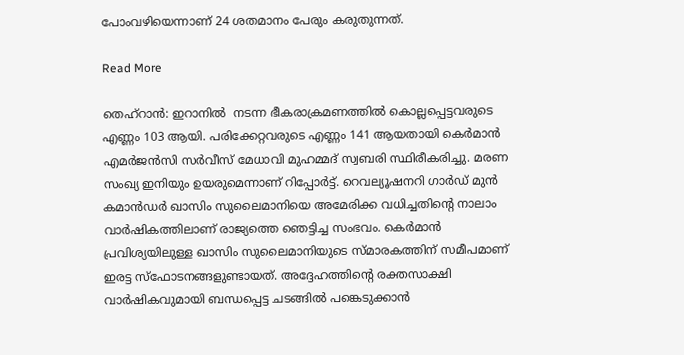പോംവഴിയെന്നാണ് 24 ശതമാനം പേരും കരുതുന്നത്.

Read More

തെഹ്റാൻ: ഇറാനിൽ  നടന്ന ഭീകരാക്രമണത്തിൽ കൊല്ലപ്പെട്ടവരുടെ എണ്ണം 103 ആയി. പരിക്കേറ്റവരുടെ എണ്ണം 141 ആയതായി കെർമാൻ എമർജൻസി സർവീസ് മേധാവി മുഹമ്മദ് സ്വബരി സ്ഥിരീകരിച്ചു. മരണ സംഖ്യ ഇനിയും ഉയരുമെന്നാണ് റിപ്പോർട്ട്. റെവല്യൂഷനറി ഗാർഡ് മുൻ കമാൻഡർ ഖാസിം സുലൈമാനിയെ അമേരിക്ക വധിച്ചതിന്റെ നാലാം വാർഷികത്തിലാണ് രാജ്യത്തെ ഞെട്ടിച്ച സംഭവം. കെർമാൻ പ്രവിശ്യയിലുള്ള ഖാസിം സുലൈമാനിയുടെ സ്മാരകത്തിന് സമീപമാണ് ഇരട്ട സ്‌ഫോടനങ്ങളുണ്ടായത്. അദ്ദേഹത്തിന്റെ രക്തസാക്ഷി വാർഷികവുമായി ബന്ധപ്പെട്ട ചടങ്ങിൽ പങ്കെടുക്കാൻ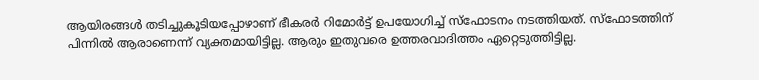ആയിരങ്ങൾ തടിച്ചുകൂടിയപ്പോഴാണ് ഭീകരർ റിമോർട്ട് ഉപയോഗിച്ച് സ്ഫോടനം നടത്തിയത്. സ്ഫോടത്തിന് പിന്നിൽ ആരാണെന്ന് വ്യക്തമായിട്ടില്ല. ആരും ഇതുവരെ ഉത്തരവാദിത്തം ഏറ്റെടുത്തിട്ടില്ല.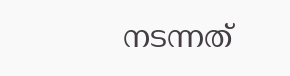നടന്നത്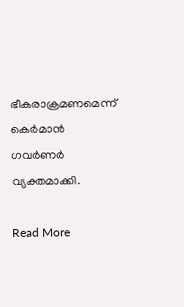ഭീകരാക്രമണമെന്ന് കെർമാൻ ഗവർണർ വ്യക്തമാക്കി.

Read More